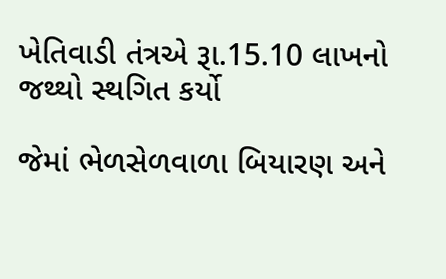ખેતિવાડી તંત્રએ રૂા.15.10 લાખનો જથ્થો સ્થગિત કર્યો

જેમાં ભેળસેળવાળા બિયારણ અને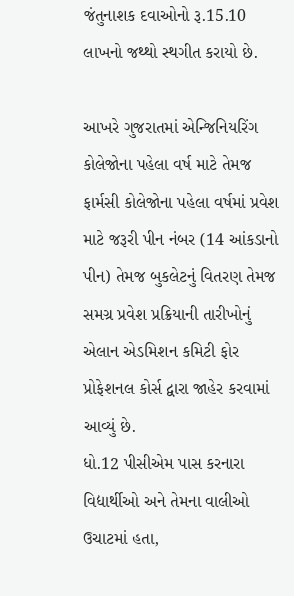જંતુનાશક દવાઓનો રૂ.15.10 લાખનો જથ્થો સ્થગીત કરાયો છે.

આખરે ગુજરાતમાં એન્જિનિયરિંગ કોલેજોના પહેલા વર્ષ માટે તેમજ ફાર્મસી કોલેજોના પહેલા વર્ષમાં પ્રવેશ માટે જરૂરી પીન નંબર (14 આંકડાનો પીન) તેમજ બુકલેટનું વિતરણ તેમજ સમગ્ર પ્રવેશ પ્રક્રિયાની તારીખોનું એલાન એડમિશન કમિટી ફોર પ્રોફેશનલ કોર્સ દ્વારા જાહેર કરવામાં આવ્યું છે.
ધો.12 પીસીએમ પાસ કરનારા વિદ્યાર્થીઓ અને તેમના વાલીઓ ઉચાટમાં હતા,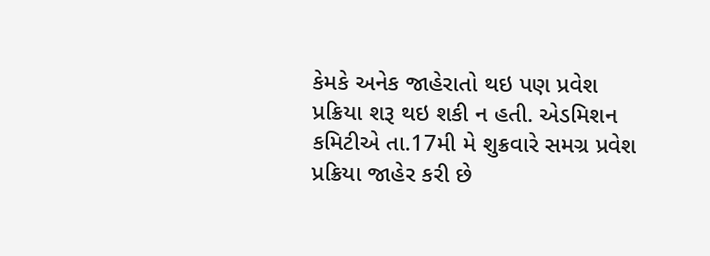કેમકે અનેક જાહેરાતો થઇ પણ પ્રવેશ પ્રક્રિયા શરૂ થઇ શકી ન હતી. એડમિશન કમિટીએ તા.17મી મે શુક્રવારે સમગ્ર પ્રવેશ પ્રક્રિયા જાહેર કરી છે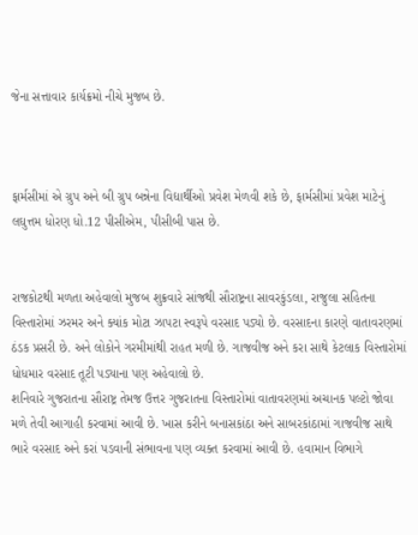જેના સત્તાવાર કાર્યક્રમો નીચે મુજબ છે.



ફાર્મસીમાં એ ગ્રુપ અને બી ગ્રુપ બન્નેના વિદ્યાર્થીઓ પ્રવેશ મેળવી શકે છે, ફાર્મસીમાં પ્રવેશ માટેનું લઘુત્તમ ધોરણ ધો.12 પીસીએમ, પીસીબી પાસ છે.


રાજકોટથી મળતા અહેવાલો મુજબ શુક્રવારે સાંજથી સૌરાષ્ટ્રના સાવરકુંડલા, રાજુલા સહિતના વિસ્તારોમાં ઝરમર અને ક્યાંક મોટા ઝાપટા સ્વરૂપે વરસાદ પડ્યો છે. વરસાદના કારણે વાતાવરણમાં ઠંડક પ્રસરી છે. અને લોકોને ગરમીમાંથી રાહત મળી છે. ગાજવીજ અને કરા સાથે કેટલાક વિસ્તારોમાં ધોધમાર વરસાદ તૂટી પડ્યાના પણ અહેવાલો છે.
શનિવારે ગુજરાતના સૌરાષ્ટ્ર તેમજ ઉત્તર ગુજરાતના વિસ્તારોમાં વાતાવરણમાં અચાનક પલ્ટો જોવા મળે તેવી આગાહી કરવામાં આવી છે. ખાસ કરીને બનાસકાંઠા અને સાબરકાંઠામાં ગાજવીજ સાથે ભારે વરસાદ અને કરાં પડવાની સંભાવના પણ વ્યક્ત કરવામાં આવી છે. હવામાન વિભાગે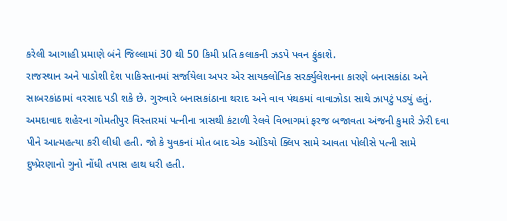કરેલી આગાહી પ્રમાણે બંને જિલ્લામાં 30 થી 50 કિમી પ્રતિ કલાકની ઝડપે પવન ફુંકાશે.
રાજસ્થાન અને પાડોશી દેશ પાકિસ્તાનમાં સર્જાયેલા અપર એર સાયક્લોનિક સરર્ક્યુલેશનના કારણે બનાસકાંઠા અને સાબરકાંઠામાં વરસાદ પડી શકે છે. ગુરુવારે બનાસકાંઠાના થરાદ અને વાવ પંથકમાં વાવાઝોડા સાથે ઝાપટું પડ્યું હતું.
અમદાવાદ શહેરના ગોમતીપુર વિસ્તારમાં પત્નીના ત્રાસથી કંટાળી રેલવે વિભાગમાં ફરજ બજાવતા અંજની કુમારે ઝેરી દવા પીને આત્મહત્યા કરી લીધી હતી. જો કે યુવકનાં મોત બાદ એક ઓડિયો ક્લિપ સામે આવતા પોલીસે પત્ની સામે દુષ્પ્રેરણાનો ગુનો નોંધી તપાસ હાથ ધરી હતી.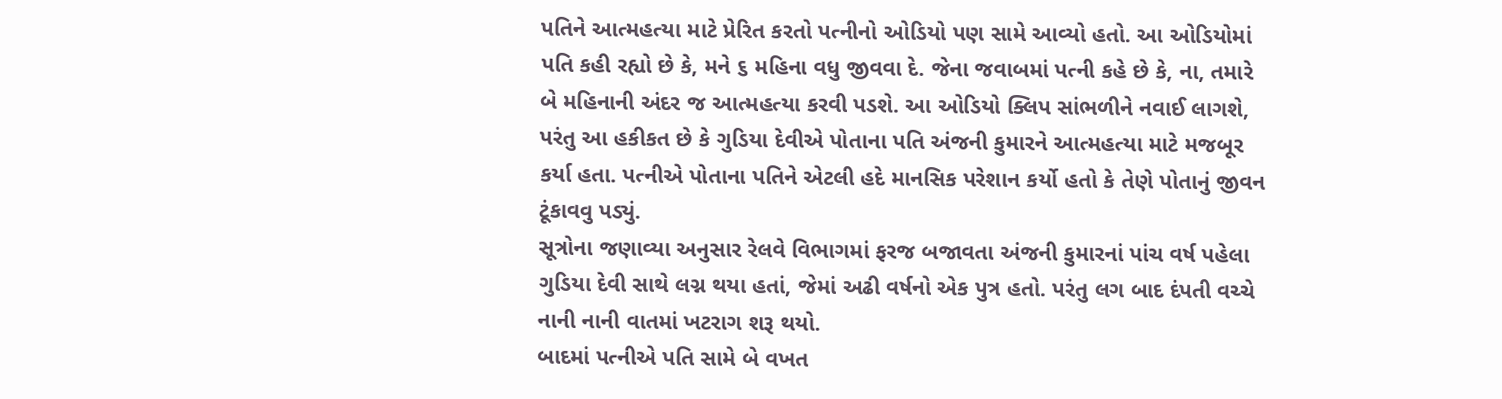પતિને આત્મહત્યા માટે પ્રેરિત કરતો પત્નીનો ઓડિયો પણ સામે આવ્યો હતો. આ ઓડિયોમાં પતિ કહી રહ્યો છે કે, મને ૬ મહિના વધુ જીવવા દે. જેના જવાબમાં પત્ની કહે છે કે, ના, તમારે બે મહિનાની અંદર જ આત્મહત્યા કરવી પડશે. આ ઓડિયો ક્લિપ સાંભળીને નવાઈ લાગશે, પરંતુ આ હકીકત છે કે ગુડિયા દેવીએ પોતાના પતિ અંજની કુમારને આત્મહત્યા માટે મજબૂર કર્યા હતા. પત્નીએ પોતાના પતિને એટલી હદે માનસિક પરેશાન કર્યો હતો કે તેણે પોતાનું જીવન ટૂંકાવવુ પડ્યું.
સૂત્રોના જણાવ્યા અનુસાર રેલવે વિભાગમાં ફરજ બજાવતા અંજની કુમારનાં પાંચ વર્ષ પહેલા ગુડિયા દેવી સાથે લગ્ન થયા હતાં, જેમાં અઢી વર્ષનો એક પુત્ર હતો. પરંતુ લગ બાદ દંપતી વચ્ચે નાની નાની વાતમાં ખટરાગ શરૂ થયો.
બાદમાં પત્નીએ પતિ સામે બે વખત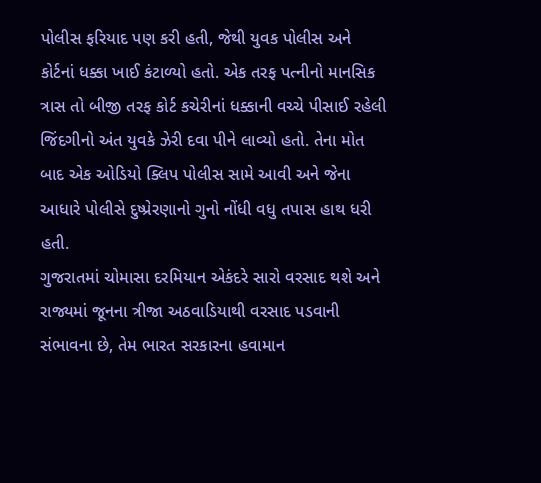પોલીસ ફરિયાદ પણ કરી હતી, જેથી યુવક પોલીસ અને કોર્ટનાં ધક્કા ખાઈ કંટાળ્યો હતો. એક તરફ પત્નીનો માનસિક ત્રાસ તો બીજી તરફ કોર્ટ કચેરીનાં ધક્કાની વચ્ચે પીસાઈ રહેલી જિંદગીનો અંત યુવકે ઝેરી દવા પીને લાવ્યો હતો. તેના મોત બાદ એક ઓડિયો ક્લિપ પોલીસ સામે આવી અને જેના આધારે પોલીસે દુષ્પ્રેરણાનો ગુનો નોંધી વધુ તપાસ હાથ ધરી હતી.
ગુજરાતમાં ચોમાસા દરમિયાન એકંદરે સારો વરસાદ થશે અને રાજ્યમાં જૂનના ત્રીજા અઠવાડિયાથી વરસાદ પડવાની સંભાવના છે, તેમ ભારત સરકારના હવામાન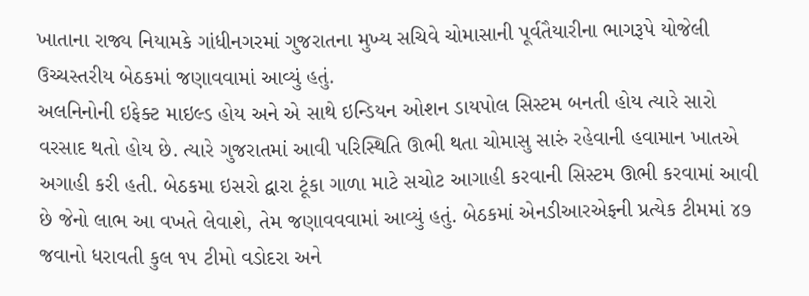ખાતાના રાજ્ય નિયામકે ગાંધીનગરમાં ગુજરાતના મુખ્ય સચિવે ચોમાસાની પૂર્વતૈયારીના ભાગરૂપે યોજેલી ઉચ્ચસ્તરીય બેઠકમાં જણાવવામાં આવ્યું હતું.
અલનિનોની ઇફેક્ટ માઇલ્ડ હોય અને એ સાથે ઇન્ડિયન ઓશન ડાયપોલ સિસ્ટમ બનતી હોય ત્યારે સારો વરસાદ થતો હોય છે. ત્યારે ગુજરાતમાં આવી પરિસ્થિતિ ઊભી થતા ચોમાસુ સારું રહેવાની હવામાન ખાતએ અગાહી કરી હતી. બેઠકમા ઇસરો દ્વારા ટૂંકા ગાળા માટે સચોટ આગાહી કરવાની સિસ્ટમ ઊભી કરવામાં આવી છે જેનો લાભ આ વખતે લેવાશે, તેમ જણાવવવામાં આવ્યું હતું. બેઠકમાં એનડીઆરએફની પ્રત્યેક ટીમમાં ૪૭ જવાનો ધરાવતી કુલ ૧૫ ટીમો વડોદરા અને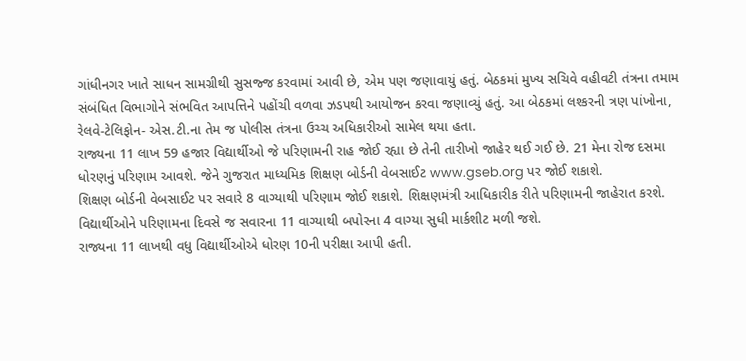ગાંધીનગર ખાતે સાધન સામગ્રીથી સુસજ્જ કરવામાં આવી છે, એમ પણ જણાવાયું હતું. બેઠકમાં મુખ્ય સચિવે વહીવટી તંત્રના તમામ સંબંધિત વિભાગોને સંભવિત આપત્તિને પહોંચી વળવા ઝડપથી આયોજન કરવા જણાવ્યું હતું. આ બેઠકમાં લશ્કરની ત્રણ પાંખોના, રેલવે-ટેલિફોન- એસ.ટી.ના તેમ જ પોલીસ તંત્રના ઉચ્ચ અધિકારીઓ સામેલ થયા હતા.
રાજ્યના 11 લાખ 59 હજાર વિદ્યાર્થીઓ જે પરિણામની રાહ જોઈ રહ્યા છે તેની તારીખો જાહેર થઈ ગઈ છે. 21 મેના રોજ દસમા ધોરણનું પરિણામ આવશે. જેને ગુજરાત માધ્યમિક શિક્ષણ બોર્ડની વેબસાઈટ www.gseb.org પર જોઈ શકાશે.
શિક્ષણ બોર્ડની વેબસાઈટ પર સવારે 8 વાગ્યાથી પરિણામ જોઈ શકાશે. શિક્ષણમંત્રી આધિકારીક રીતે પરિણામની જાહેરાત કરશે. વિદ્યાર્થીઓને પરિણામના દિવસે જ સવારના 11 વાગ્યાથી બપોરના 4 વાગ્યા સુધી માર્કશીટ મળી જશે.
રાજ્યના 11 લાખથી વધુ વિદ્યાર્થીઓએ ધોરણ 10ની પરીક્ષા આપી હતી.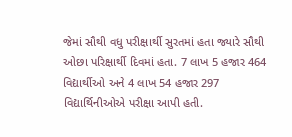જેમાં સૌથી વધુ પરીક્ષાર્થી સુરતમાં હતા જ્યારે સૌથી ઓછા પરિક્ષાર્થી દિવમાં હતા. 7 લાખ 5 હજાર 464 વિદ્યાર્થીઓ અને 4 લાખ 54 હજાર 297 વિદ્યાર્થિનીઓએ પરીક્ષા આપી હતી.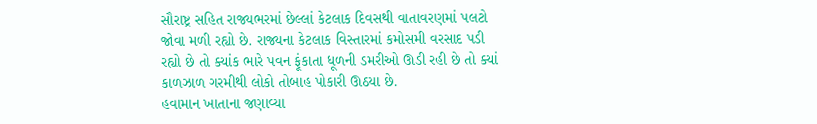સૌરાષ્ટ્ર સહિત રાજ્યભરમાં છેલ્લાં કેટલાક દિવસથી વાતાવરણમાં પલટો જોવા મળી રહ્યો છે. રાજ્યના કેટલાક વિસ્તારમાં કમોસમી વરસાદ પડી રહ્યો છે તો ક્યાંક ભારે પવન ફૂંકાતા ધૂળની ડમરીઓ ઊડી રહી છે તો ક્યાં કાળઝાળ ગરમીથી લોકો તોબાહ પોકારી ઊઠયા છે.
હવામાન ખાતાના જણાવ્યા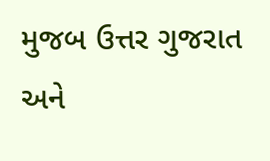મુજબ ઉત્તર ગુજરાત અને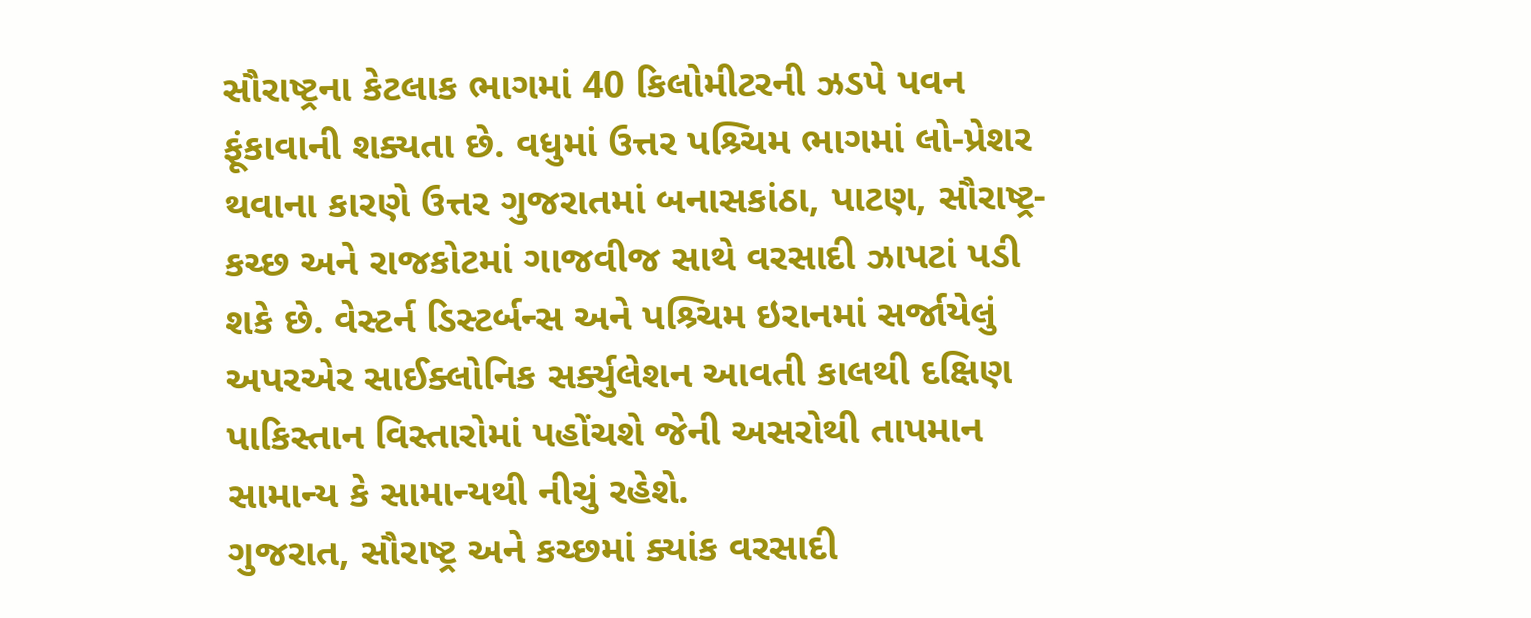સૌરાષ્ટ્રના કેટલાક ભાગમાં 40 કિલોમીટરની ઝડપે પવન ફૂંકાવાની શક્યતા છે. વધુમાં ઉત્તર પશ્ર્ચિમ ભાગમાં લો-પ્રેશર થવાના કારણે ઉત્તર ગુજરાતમાં બનાસકાંઠા, પાટણ, સૌરાષ્ટ્ર-કચ્છ અને રાજકોટમાં ગાજવીજ સાથે વરસાદી ઝાપટાં પડી શકે છે. વેસ્ટર્ન ડિસ્ટર્બન્સ અને પશ્ર્ચિમ ઇરાનમાં સર્જાયેલું અપરએર સાઈક્લોનિક સર્ક્યુલેશન આવતી કાલથી દક્ષિણ પાકિસ્તાન વિસ્તારોમાં પહોંચશે જેની અસરોથી તાપમાન સામાન્ય કે સામાન્યથી નીચું રહેશે.
ગુજરાત, સૌરાષ્ટ્ર અને કચ્છમાં ક્યાંક વરસાદી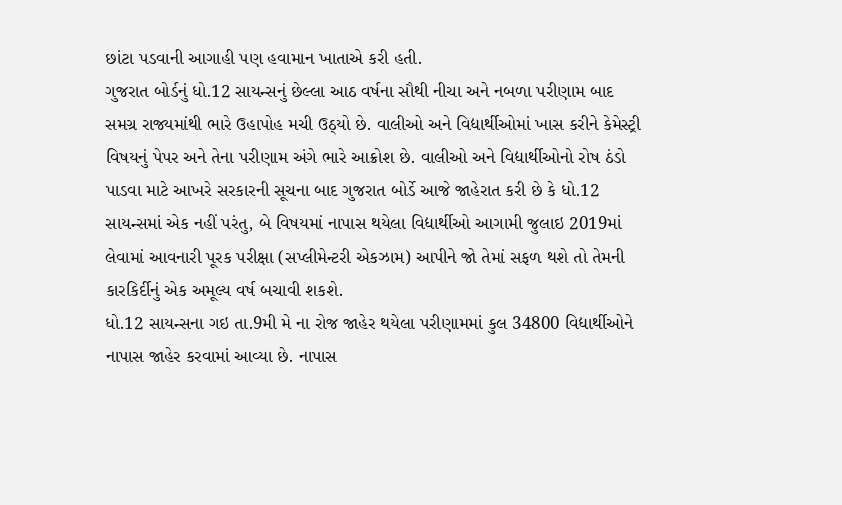છાંટા પડવાની આગાહી પણ હવામાન ખાતાએ કરી હતી.
ગુજરાત બોર્ડનું ધો.12 સાયન્સનું છેલ્લા આઠ વર્ષના સૌથી નીચા અને નબળા પરીણામ બાદ સમગ્ર રાજ્યમાંથી ભારે ઉહાપોહ મચી ઉઠ્યો છે. વાલીઓ અને વિદ્યાર્થીઓમાં ખાસ કરીને કેમેસ્ટ્રી વિષયનું પેપર અને તેના પરીણામ અંગે ભારે આક્રોશ છે. વાલીઓ અને વિદ્યાર્થીઓનો રોષ ઠંડો પાડવા માટે આખરે સરકારની સૂચના બાદ ગુજરાત બોર્ડે આજે જાહેરાત કરી છે કે ધો.12 સાયન્સમાં એક નહીં પરંતુ, બે વિષયમાં નાપાસ થયેલા વિદ્યાર્થીઓ આગામી જુલાઇ 2019માં લેવામાં આવનારી પૂરક પરીક્ષા (સપ્લીમેન્ટરી એકઝામ) આપીને જો તેમાં સફળ થશે તો તેમની કારકિર્દીનું એક અમૂલ્ય વર્ષ બચાવી શકશે.
ધો.12 સાયન્સના ગઇ તા.9મી મે ના રોજ જાહેર થયેલા પરીણામમાં કુલ 34800 વિદ્યાર્થીઓને નાપાસ જાહેર કરવામાં આવ્યા છે. નાપાસ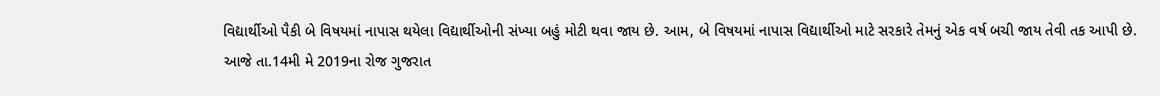વિદ્યાર્થીઓ પૈકી બે વિષયમાં નાપાસ થયેલા વિદ્યાર્થીઓની સંખ્યા બહું મોટી થવા જાય છે. આમ, બે વિષયમાં નાપાસ વિદ્યાર્થીઓ માટે સરકારે તેમનું એક વર્ષ બચી જાય તેવી તક આપી છે.
આજે તા.14મી મે 2019ના રોજ ગુજરાત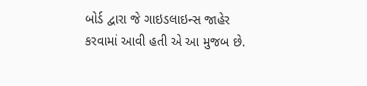બોર્ડ દ્વારા જે ગાઇડલાઇન્સ જાહેર કરવામાં આવી હતી એ આ મુજબ છે.